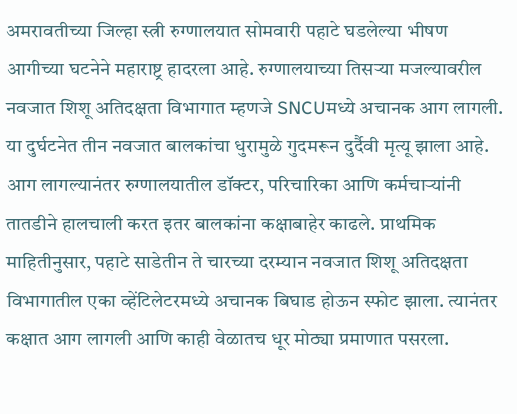अमरावतीच्या जिल्हा स्त्री रुग्णालयात सोमवारी पहाटे घडलेल्या भीषण आगीच्या घटनेने महाराष्ट्र हादरला आहे. रुग्णालयाच्या तिसऱ्या मजल्यावरील नवजात शिशू अतिदक्षता विभागात म्हणजे SNCUमध्ये अचानक आग लागली. या दुर्घटनेत तीन नवजात बालकांचा धुरामुळे गुदमरून दुर्दैवी मृत्यू झाला आहे.
आग लागल्यानंतर रुग्णालयातील डॉक्टर, परिचारिका आणि कर्मचाऱ्यांनी तातडीने हालचाली करत इतर बालकांना कक्षाबाहेर काढले. प्राथमिक माहितीनुसार, पहाटे साडेतीन ते चारच्या दरम्यान नवजात शिशू अतिदक्षता विभागातील एका व्हेंटिलेटरमध्ये अचानक बिघाड होऊन स्फोट झाला. त्यानंतर कक्षात आग लागली आणि काही वेळातच धूर मोठ्या प्रमाणात पसरला.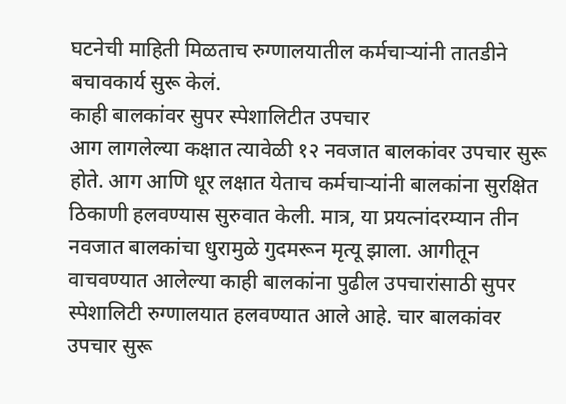घटनेची माहिती मिळताच रुग्णालयातील कर्मचाऱ्यांनी तातडीने बचावकार्य सुरू केलं.
काही बालकांवर सुपर स्पेशालिटीत उपचार
आग लागलेल्या कक्षात त्यावेळी १२ नवजात बालकांवर उपचार सुरू होते. आग आणि धूर लक्षात येताच कर्मचाऱ्यांनी बालकांना सुरक्षित ठिकाणी हलवण्यास सुरुवात केली. मात्र, या प्रयत्नांदरम्यान तीन नवजात बालकांचा धुरामुळे गुदमरून मृत्यू झाला. आगीतून वाचवण्यात आलेल्या काही बालकांना पुढील उपचारांसाठी सुपर स्पेशालिटी रुग्णालयात हलवण्यात आले आहे. चार बालकांवर उपचार सुरू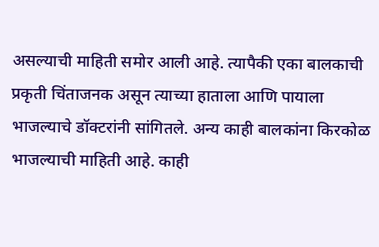असल्याची माहिती समोर आली आहे. त्यापैकी एका बालकाची प्रकृती चिंताजनक असून त्याच्या हाताला आणि पायाला भाजल्याचे डॉक्टरांनी सांगितले. अन्य काही बालकांना किरकोळ भाजल्याची माहिती आहे. काही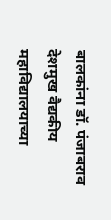बालकांना डॉ. पंजाबराव देशमुख वैद्यकीय महाविद्यालयाच्या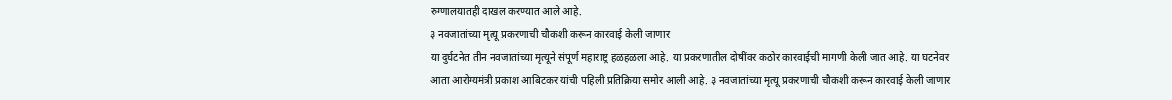रुग्णालयातही दाखल करण्यात आले आहे.
३ नवजातांच्या मृत्यू प्रकरणाची चौकशी करून कारवाई केली जाणार
या दुर्घटनेत तीन नवजातांच्या मृत्यूने संपूर्ण महाराष्ट्र हळहळला आहे. या प्रकरणातील दोषींवर कठोर कारवाईची मागणी केली जात आहे. या घटनेवर आता आरोग्यमंत्री प्रकाश आबिटकर यांची पहिली प्रतिक्रिया समोर आली आहे. ३ नवजातांच्या मृत्यू प्रकरणाची चौकशी करून कारवाई केली जाणार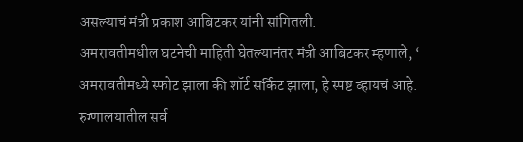असल्याचं मंत्री प्रकाश आबिटकर यांनी सांगितली.
अमरावतीमधील घटनेची माहिती घेतल्यानंतर मंत्री आबिटकर म्हणाले, ‘ अमरावतीमध्ये स्फोट झाला की शॉर्ट सर्किट झाला, हे स्पष्ट व्हायचं आहे. रुग्णालयातील सर्व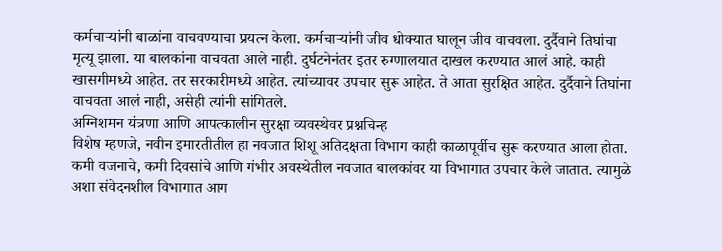कर्मचाऱ्यांनी बाळांना वाचवण्याचा प्रयत्न केला. कर्मचाऱ्यांनी जीव धोक्यात घालून जीव वाचवला. दुर्दैवाने तिघांचा मृत्यू झाला. या बालकांना वाचवता आले नाही. दुर्घटनेनंतर इतर रुग्णालयात दाखल करण्यात आलं आहे. काही खासगीमध्ये आहेत. तर सरकारीमध्ये आहेत. त्यांच्यावर उपचार सुरू आहेत. ते आता सुरक्षित आहेत. दुर्दैवाने तिघांना वाचवता आलं नाही, असेही त्यांनी सांगितले.
अग्निशमन यंत्रणा आणि आपत्कालीन सुरक्षा व्यवस्थेवर प्रश्नचिन्ह
विशेष म्हणजे, नवीन इमारतीतील हा नवजात शिशू अतिदक्षता विभाग काही काळापूर्वीच सुरू करण्यात आला होता. कमी वजनाचे, कमी दिवसांचे आणि गंभीर अवस्थेतील नवजात बालकांवर या विभागात उपचार केले जातात. त्यामुळे अशा संवेदनशील विभागात आग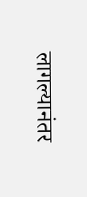लागल्यानंतर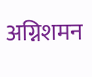अग्निशमन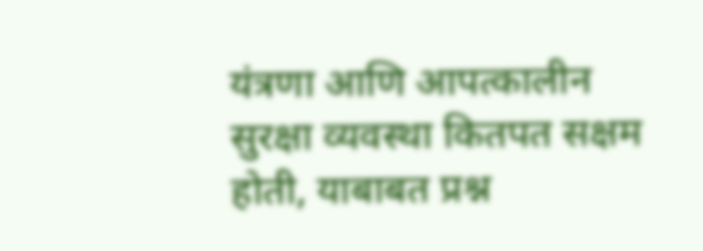यंत्रणा आणि आपत्कालीन सुरक्षा व्यवस्था कितपत सक्षम होती, याबाबत प्रश्न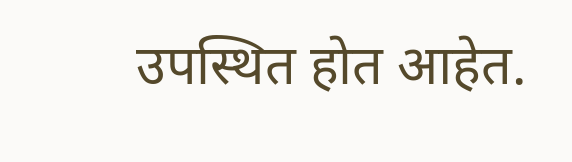उपस्थित होत आहेत.